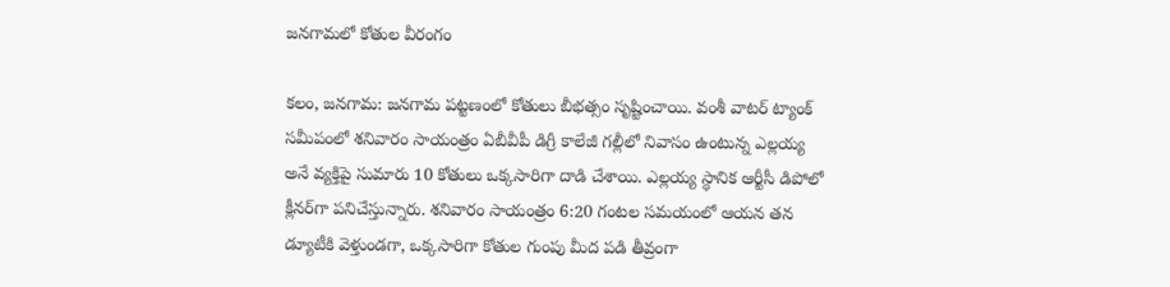జనగామలో కోతుల వీరంగం

కలం, జనగామ: జనగామ పట్టణంలో కోతులు బీభత్సం సృష్టించాయి. వంశీ వాటర్ ట్యాంక్ సమీపంలో శనివారం సాయంత్రం ఏబీవీపీ డిగ్రీ కాలేజీ గల్లీలో నివాసం ఉంటున్న ఎల్లయ్య అనే వ్యక్తిపై సుమారు 10 కోతులు ఒక్కసారిగా దాడి చేశాయి. ఎల్లయ్య స్థానిక ఆర్టీసీ డిపోలో క్లీనర్‌గా పనిచేస్తున్నారు. శనివారం సాయంత్రం 6:20 గంటల సమయంలో ఆయన తన డ్యూటీకి వెళ్తుండగా, ఒక్కసారిగా కోతుల గుంపు మీద పడి తీవ్రంగా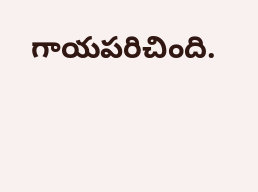గాయపరిచింది.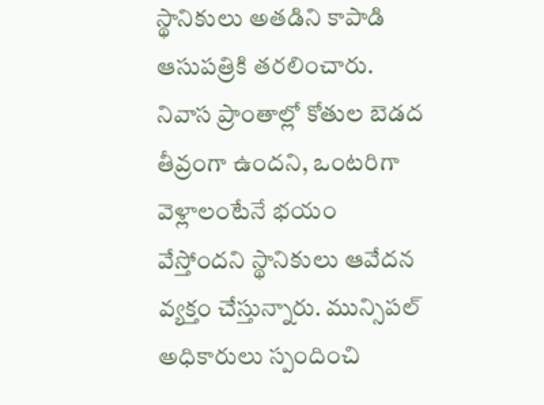స్థానికులు అతడిని కాపాడి ఆసుపత్రికి తరలించారు. నివాస ప్రాంతాల్లో కోతుల బెడద తీవ్రంగా ఉందని, ఒంటరిగా వెళ్లాలంటేనే భయం వేస్తోందని స్థానికులు ఆవేదన వ్యక్తం చేస్తున్నారు. మున్సిపల్ అధికారులు స్పందించి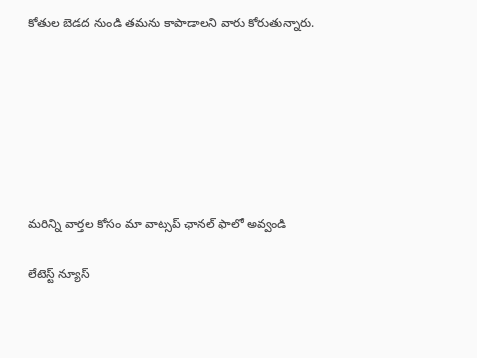కోతుల బెడద నుండి తమను కాపాడాలని వారు కోరుతున్నారు.







మ‌రిన్ని వార్త‌ల కోసం మా వాట్స‌ప్ ఛాన‌ల్ ఫాలో అవ్వండి

లేటెస్ట్ న్యూస్‌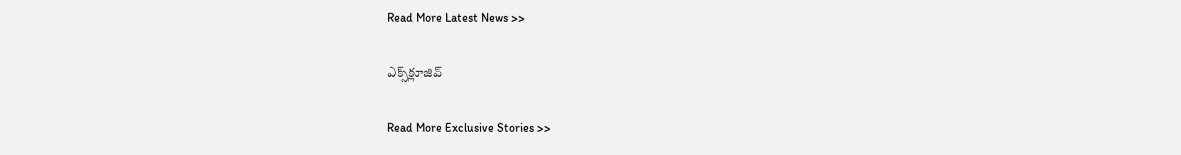Read More Latest News >>

ఎక్స్‌క్లూజివ్‌

Read More Exclusive Stories >>